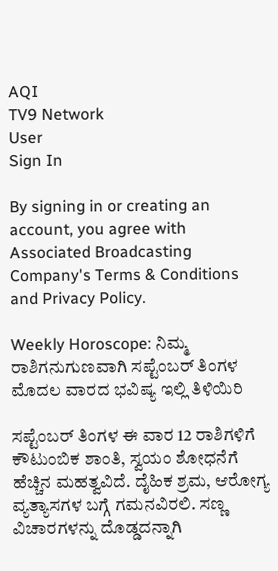AQI
TV9 Network
User
Sign In

By signing in or creating an account, you agree with Associated Broadcasting Company's Terms & Conditions and Privacy Policy.

Weekly Horoscope: ನಿಮ್ಮ ರಾಶಿಗನುಗುಣವಾಗಿ ಸಪ್ಟೆಂಬರ್ ತಿಂಗಳ ಮೊದಲ ವಾರದ ಭವಿಷ್ಯ ಇಲ್ಲಿ ತಿಳಿಯಿರಿ

ಸಪ್ಟೆಂಬರ್ ತಿಂಗಳ ಈ ವಾರ 12 ರಾಶಿಗಳಿಗೆ ಕೌಟುಂಬಿಕ ಶಾಂತಿ, ಸ್ವಯಂ ಶೋಧನೆಗೆ ಹೆಚ್ಚಿನ ಮಹತ್ವವಿದೆ. ದೈಹಿಕ ಶ್ರಮ, ಆರೋಗ್ಯ ವ್ಯತ್ಯಾಸಗಳ ಬಗ್ಗೆ ಗಮನವಿರಲಿ. ಸಣ್ಣ ವಿಚಾರಗಳನ್ನು ದೊಡ್ಡದನ್ನಾಗಿ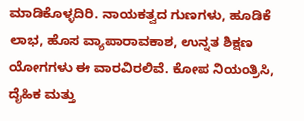ಮಾಡಿಕೊಳ್ಳದಿರಿ. ನಾಯಕತ್ವದ ಗುಣಗಳು, ಹೂಡಿಕೆ ಲಾಭ, ಹೊಸ ವ್ಯಾಪಾರಾವಕಾಶ, ಉನ್ನತ ಶಿಕ್ಷಣ ಯೋಗಗಳು ಈ ವಾರವಿರಲಿವೆ. ಕೋಪ ನಿಯಂತ್ರಿಸಿ, ದೈಹಿಕ ಮತ್ತು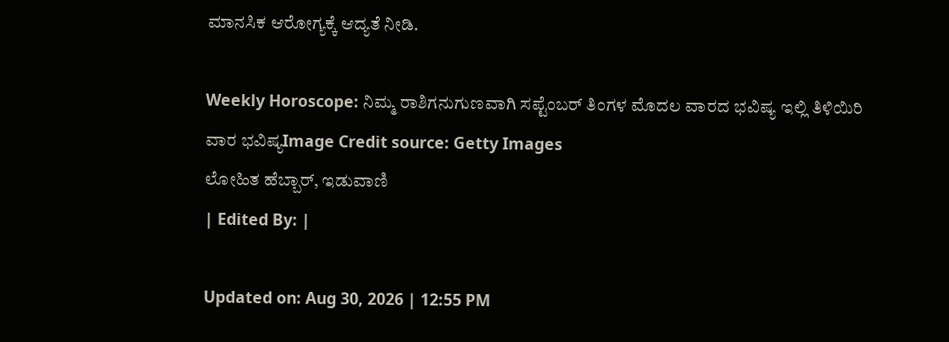ಮಾನಸಿಕ ಆರೋಗ್ಯಕ್ಕೆ ಆದ್ಯತೆ ನೀಡಿ.

Weekly Horoscope: ನಿಮ್ಮ ರಾಶಿಗನುಗುಣವಾಗಿ ಸಪ್ಟೆಂಬರ್ ತಿಂಗಳ ಮೊದಲ ವಾರದ ಭವಿಷ್ಯ ಇಲ್ಲಿ ತಿಳಿಯಿರಿ
ವಾರ ಭವಿಷ್ಯImage Credit source: Getty Images
ಲೋಹಿತ ಹೆಬ್ಬಾರ್, ಇಡುವಾಣಿ
| Edited By: |

Updated on: Aug 30, 2026 | 12:55 PM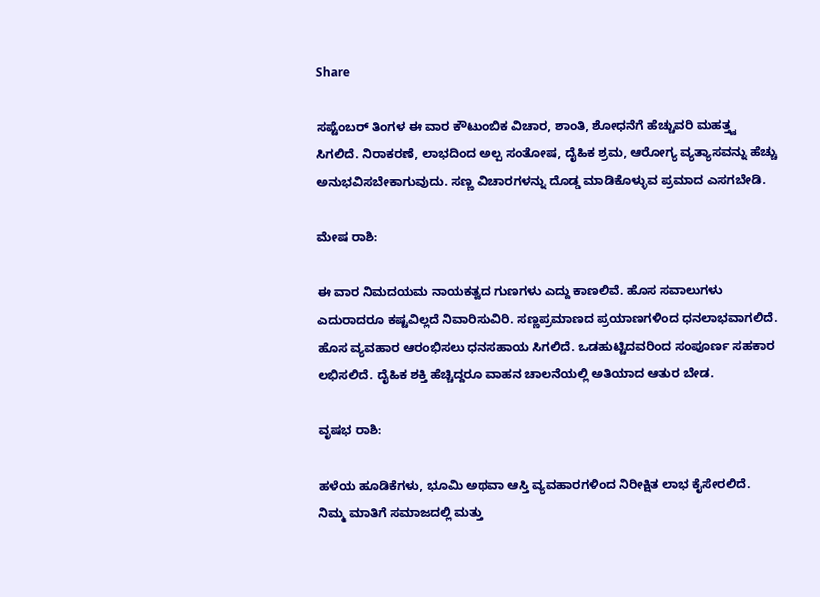Share

ಸಪ್ಟೆಂಬರ್ ತಿಂಗಳ ಈ ವಾರ ಕೌಟುಂಬಿಕ ವಿಚಾರ, ಶಾಂತಿ, ಶೋಧನೆಗೆ ಹೆಚ್ಚುವರಿ ಮಹತ್ತ್ವ ಸಿಗಲಿದೆ. ನಿರಾಕರಣೆ, ಲಾಭದಿಂದ ಅಲ್ಪ ಸಂತೋಷ, ದೈಹಿಕ ಶ್ರಮ, ಆರೋಗ್ಯ ವ್ಯತ್ಯಾಸವನ್ನು ಹೆಚ್ಚು ಅನುಭವಿಸಬೇಕಾಗುವುದು. ಸಣ್ಣ ವಿಚಾರಗಳನ್ನು ದೊಡ್ಡ ಮಾಡಿಕೊಳ್ಳುವ ಪ್ರಮಾದ ಎಸಗಬೇಡಿ.

ಮೇಷ ರಾಶಿ:

ಈ ವಾರ ನಿಮದಯಮ ನಾಯಕತ್ವದ ಗುಣಗಳು ಎದ್ದು ಕಾಣಲಿವೆ. ಹೊಸ ಸವಾಲುಗಳು ಎದುರಾದರೂ ಕಷ್ಟವಿಲ್ಲದೆ ನಿವಾರಿಸುವಿರಿ. ಸಣ್ಣಪ್ರಮಾಣದ ಪ್ರಯಾಣಗಳಿಂದ ಧನಲಾಭವಾಗಲಿದೆ. ಹೊಸ ವ್ಯವಹಾರ ಆರಂಭಿಸಲು ಧನಸಹಾಯ ಸಿಗಲಿದೆ. ಒಡಹುಟ್ಟಿದವರಿಂದ ಸಂಪೂರ್ಣ ಸಹಕಾರ ಲಭಿಸಲಿದೆ. ದೈಹಿಕ ಶಕ್ತಿ ಹೆಚ್ಚಿದ್ದರೂ ವಾಹನ ಚಾಲನೆಯಲ್ಲಿ ಅತಿಯಾದ ಆತುರ ಬೇಡ.

ವೃಷಭ ರಾಶಿ:

ಹಳೆಯ ಹೂಡಿಕೆಗಳು, ಭೂಮಿ ಅಥವಾ ಆಸ್ತಿ ವ್ಯವಹಾರಗಳಿಂದ ನಿರೀಕ್ಷಿತ ಲಾಭ ಕೈಸೇರಲಿದೆ. ನಿಮ್ಮ ಮಾತಿಗೆ ಸಮಾಜದಲ್ಲಿ ಮತ್ತು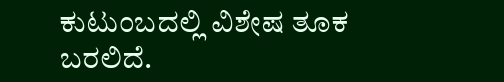ಕುಟುಂಬದಲ್ಲಿ ವಿಶೇಷ ತೂಕ ಬರಲಿದೆ.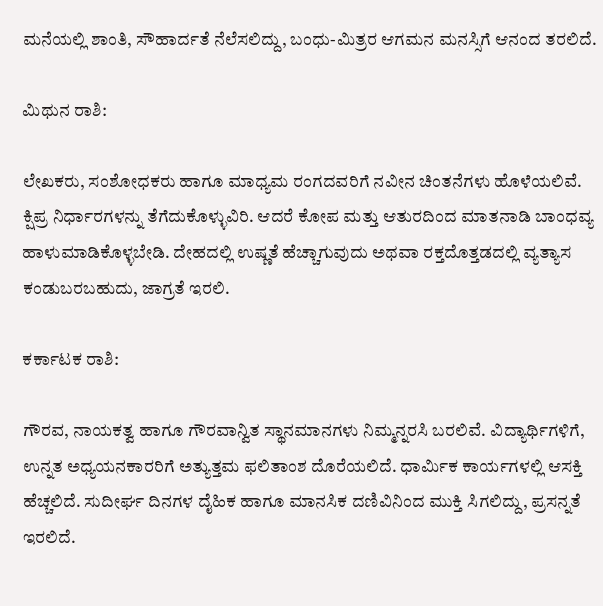ಮನೆಯಲ್ಲಿ ಶಾಂತಿ, ಸೌಹಾರ್ದತೆ ನೆಲೆಸಲಿದ್ದು, ಬಂಧು-ಮಿತ್ರರ ಆಗಮನ ಮನಸ್ಸಿಗೆ ಆನಂದ ತರಲಿದೆ.

ಮಿಥುನ ರಾಶಿ:

ಲೇಖಕರು, ಸಂಶೋಧಕರು ಹಾಗೂ ಮಾಧ್ಯಮ ರಂಗದವರಿಗೆ ನವೀನ ಚಿಂತನೆಗಳು ಹೊಳೆಯಲಿವೆ. ಕ್ಷಿಪ್ರ ನಿರ್ಧಾರಗಳನ್ನು ತೆಗೆದುಕೊಳ್ಳುವಿರಿ. ಆದರೆ ಕೋಪ ಮತ್ತು ಆತುರದಿಂದ ಮಾತನಾಡಿ ಬಾಂಧವ್ಯ ಹಾಳುಮಾಡಿಕೊಳ್ಳಬೇಡಿ. ದೇಹದಲ್ಲಿ ಉಷ್ಣತೆ ಹೆಚ್ಚಾಗುವುದು ಅಥವಾ ರಕ್ತದೊತ್ತಡದಲ್ಲಿ ವ್ಯತ್ಯಾಸ ಕಂಡುಬರಬಹುದು, ಜಾಗ್ರತೆ ಇರಲಿ.

ಕರ್ಕಾಟಕ ರಾಶಿ:

ಗೌರವ, ನಾಯಕತ್ವ ಹಾಗೂ ಗೌರವಾನ್ವಿತ ಸ್ಥಾನಮಾನಗಳು ನಿಮ್ಮನ್ನರಸಿ ಬರಲಿವೆ. ವಿದ್ಯಾರ್ಥಿಗಳಿಗೆ, ಉನ್ನತ ಅಧ್ಯಯನಕಾರರಿಗೆ ಅತ್ಯುತ್ತಮ ಫಲಿತಾಂಶ ದೊರೆಯಲಿದೆ. ಧಾರ್ಮಿಕ ಕಾರ್ಯಗಳಲ್ಲಿ ಆಸಕ್ತಿ ಹೆಚ್ಚಲಿದೆ. ಸುದೀರ್ಘ ದಿನಗಳ ದೈಹಿಕ ಹಾಗೂ ಮಾನಸಿಕ ದಣಿವಿನಿಂದ ಮುಕ್ತಿ ಸಿಗಲಿದ್ದು, ಪ್ರಸನ್ನತೆ ಇರಲಿದೆ.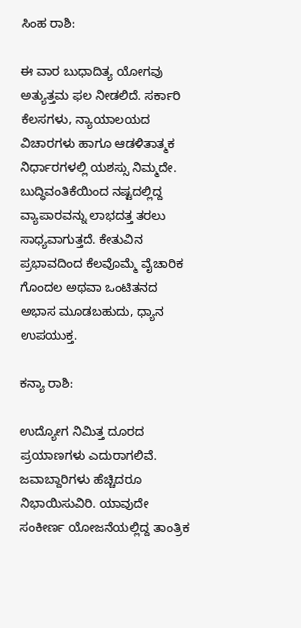ಸಿಂಹ ರಾಶಿ:

ಈ ವಾರ ಬುಧಾದಿತ್ಯ ಯೋಗವು ಅತ್ಯುತ್ತಮ ಫಲ ನೀಡಲಿದೆ. ಸರ್ಕಾರಿ ಕೆಲಸಗಳು, ನ್ಯಾಯಾಲಯದ ವಿಚಾರಗಳು ಹಾಗೂ ಆಡಳಿತಾತ್ಮಕ ನಿರ್ಧಾರಗಳಲ್ಲಿ ಯಶಸ್ಸು ನಿಮ್ಮದೇ. ಬುದ್ಧಿವಂತಿಕೆಯಿಂದ ನಷ್ಟದಲ್ಲಿದ್ದ ವ್ಯಾಪಾರವನ್ನು ಲಾಭದತ್ತ ತರಲು ಸಾಧ್ಯವಾಗುತ್ತದೆ. ಕೇತುವಿನ ಪ್ರಭಾವದಿಂದ ಕೆಲವೊಮ್ಮೆ ವೈಚಾರಿಕ ಗೊಂದಲ ಅಥವಾ ಒಂಟಿತನದ ಅಭಾಸ ಮೂಡಬಹುದು, ಧ್ಯಾನ ಉಪಯುಕ್ತ.

ಕನ್ಯಾ ರಾಶಿ:

ಉದ್ಯೋಗ ನಿಮಿತ್ತ ದೂರದ ಪ್ರಯಾಣಗಳು ಎದುರಾಗಲಿವೆ. ಜವಾಬ್ದಾರಿಗಳು ಹೆಚ್ಚಿದರೂ ನಿಭಾಯಿಸುವಿರಿ. ಯಾವುದೇ ಸಂಕೀರ್ಣ ಯೋಜನೆಯಲ್ಲಿದ್ದ ತಾಂತ್ರಿಕ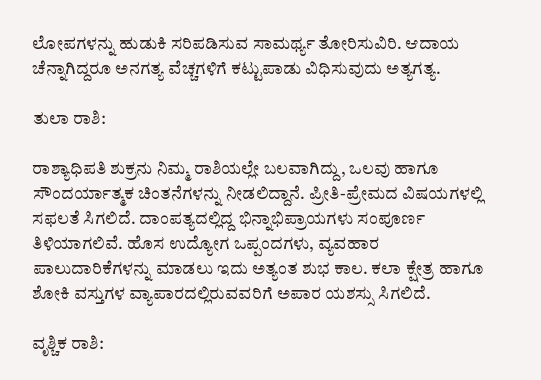ಲೋಪಗಳನ್ನು ಹುಡುಕಿ ಸರಿಪಡಿಸುವ ಸಾಮರ್ಥ್ಯ ತೋರಿಸುವಿರಿ. ಆದಾಯ ಚೆನ್ನಾಗಿದ್ದರೂ ಅನಗತ್ಯ ವೆಚ್ಚಗಳಿಗೆ ಕಟ್ಟುಪಾಡು ವಿಧಿಸುವುದು ಅತ್ಯಗತ್ಯ.

ತುಲಾ ರಾಶಿ:

ರಾಶ್ಯಾಧಿಪತಿ ಶುಕ್ರನು ನಿಮ್ಮ ರಾಶಿಯಲ್ಲೇ ಬಲವಾಗಿದ್ದು, ಒಲವು ಹಾಗೂ ಸೌಂದರ್ಯಾತ್ಮಕ ಚಿಂತನೆಗಳನ್ನು ನೀಡಲಿದ್ದಾನೆ. ಪ್ರೀತಿ-ಪ್ರೇಮದ ವಿಷಯಗಳಲ್ಲಿ ಸಫಲತೆ ಸಿಗಲಿದೆ. ದಾಂಪತ್ಯದಲ್ಲಿದ್ದ ಭಿನ್ನಾಭಿಪ್ರಾಯಗಳು ಸಂಪೂರ್ಣ ತಿಳಿಯಾಗಲಿವೆ. ಹೊಸ ಉದ್ಯೋಗ ಒಪ್ಪಂದಗಳು, ವ್ಯವಹಾರ ಪಾಲುದಾರಿಕೆಗಳನ್ನು ಮಾಡಲು ಇದು ಅತ್ಯಂತ ಶುಭ ಕಾಲ. ಕಲಾ ಕ್ಷೇತ್ರ ಹಾಗೂ ಶೋಕಿ ವಸ್ತುಗಳ ವ್ಯಾಪಾರದಲ್ಲಿರುವವರಿಗೆ ಅಪಾರ ಯಶಸ್ಸು ಸಿಗಲಿದೆ.

ವೃಶ್ಚಿಕ ರಾಶಿ: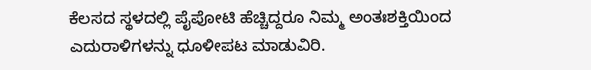ಕೆಲಸದ ಸ್ಥಳದಲ್ಲಿ ಪೈಪೋಟಿ ಹೆಚ್ಚಿದ್ದರೂ ನಿಮ್ಮ ಅಂತಃಶಕ್ತಿಯಿಂದ ಎದುರಾಳಿಗಳನ್ನು ಧೂಳೀಪಟ ಮಾಡುವಿರಿ.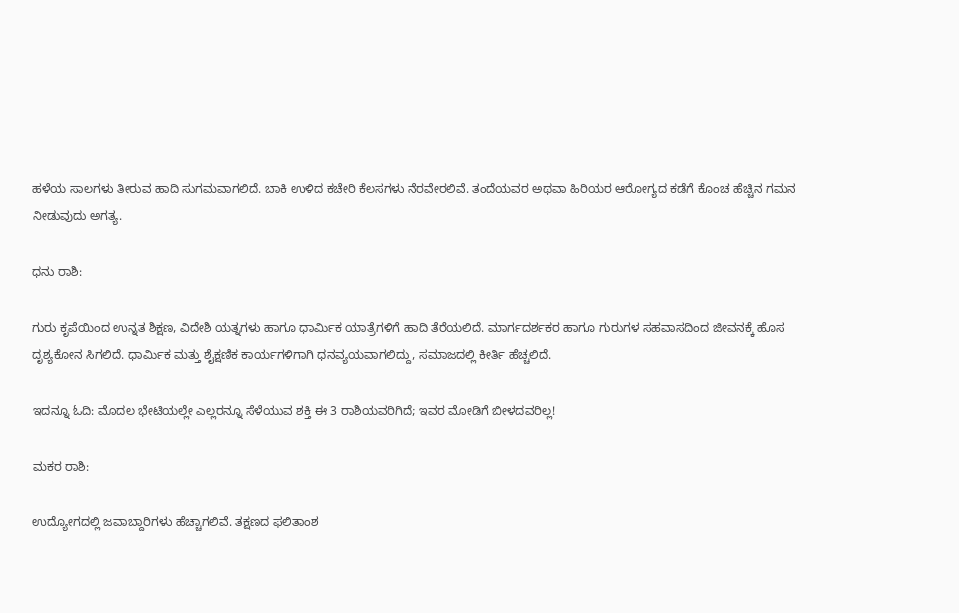ಹಳೆಯ ಸಾಲಗಳು ತೀರುವ ಹಾದಿ ಸುಗಮವಾಗಲಿದೆ. ಬಾಕಿ ಉಳಿದ ಕಚೇರಿ ಕೆಲಸಗಳು ನೆರವೇರಲಿವೆ. ತಂದೆಯವರ ಅಥವಾ ಹಿರಿಯರ ಆರೋಗ್ಯದ ಕಡೆಗೆ ಕೊಂಚ ಹೆಚ್ಚಿನ ಗಮನ ನೀಡುವುದು ಅಗತ್ಯ.

ಧನು ರಾಶಿ:

ಗುರು ಕೃಪೆಯಿಂದ ಉನ್ನತ ಶಿಕ್ಷಣ, ವಿದೇಶಿ ಯತ್ನಗಳು ಹಾಗೂ ಧಾರ್ಮಿಕ ಯಾತ್ರೆಗಳಿಗೆ ಹಾದಿ ತೆರೆಯಲಿದೆ. ಮಾರ್ಗದರ್ಶಕರ ಹಾಗೂ ಗುರುಗಳ ಸಹವಾಸದಿಂದ ಜೀವನಕ್ಕೆ ಹೊಸ ದೃಶ್ಯಕೋನ ಸಿಗಲಿದೆ. ಧಾರ್ಮಿಕ ಮತ್ತು ಶೈಕ್ಷಣಿಕ ಕಾರ್ಯಗಳಿಗಾಗಿ ಧನವ್ಯಯವಾಗಲಿದ್ದು, ಸಮಾಜದಲ್ಲಿ ಕೀರ್ತಿ ಹೆಚ್ಚಲಿದೆ.

ಇದನ್ನೂ ಓದಿ: ಮೊದಲ ಭೇಟಿಯಲ್ಲೇ ಎಲ್ಲರನ್ನೂ ಸೆಳೆಯುವ ಶಕ್ತಿ ಈ 3 ರಾಶಿಯವರಿಗಿದೆ; ಇವರ ಮೋಡಿಗೆ ಬೀಳದವರಿಲ್ಲ!

ಮಕರ ರಾಶಿ:

ಉದ್ಯೋಗದಲ್ಲಿ ಜವಾಬ್ದಾರಿಗಳು ಹೆಚ್ಚಾಗಲಿವೆ. ತಕ್ಷಣದ ಫಲಿತಾಂಶ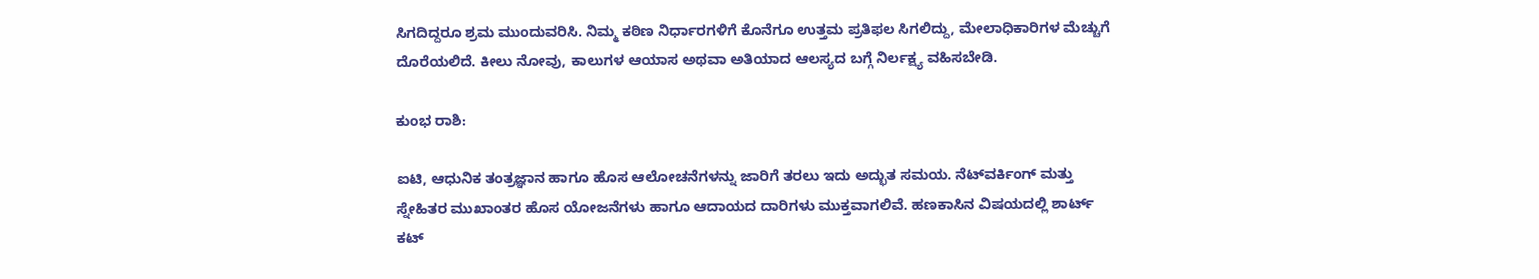ಸಿಗದಿದ್ದರೂ ಶ್ರಮ ಮುಂದುವರಿಸಿ. ನಿಮ್ಮ ಕಠಿಣ ನಿರ್ಧಾರಗಳಿಗೆ ಕೊನೆಗೂ ಉತ್ತಮ ಪ್ರತಿಫಲ ಸಿಗಲಿದ್ದು, ಮೇಲಾಧಿಕಾರಿಗಳ ಮೆಚ್ಚುಗೆ ದೊರೆಯಲಿದೆ. ಕೀಲು ನೋವು, ಕಾಲುಗಳ ಆಯಾಸ ಅಥವಾ ಅತಿಯಾದ ಆಲಸ್ಯದ ಬಗ್ಗೆ ನಿರ್ಲಕ್ಷ್ಯ ವಹಿಸಬೇಡಿ.

ಕುಂಭ ರಾಶಿ:

ಐಟಿ, ಆಧುನಿಕ ತಂತ್ರಜ್ಞಾನ ಹಾಗೂ ಹೊಸ ಆಲೋಚನೆಗಳನ್ನು ಜಾರಿಗೆ ತರಲು ಇದು ಅದ್ಭುತ ಸಮಯ. ನೆಟ್‌ವರ್ಕಿಂಗ್ ಮತ್ತು ಸ್ನೇಹಿತರ ಮುಖಾಂತರ ಹೊಸ ಯೋಜನೆಗಳು ಹಾಗೂ ಆದಾಯದ ದಾರಿಗಳು ಮುಕ್ತವಾಗಲಿವೆ. ಹಣಕಾಸಿನ ವಿಷಯದಲ್ಲಿ ಶಾರ್ಟ್‌ ಕಟ್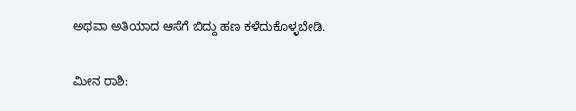ಅಥವಾ ಅತಿಯಾದ ಆಸೆಗೆ ಬಿದ್ದು ಹಣ ಕಳೆದುಕೊಳ್ಳಬೇಡಿ.

ಮೀನ ರಾಶಿ: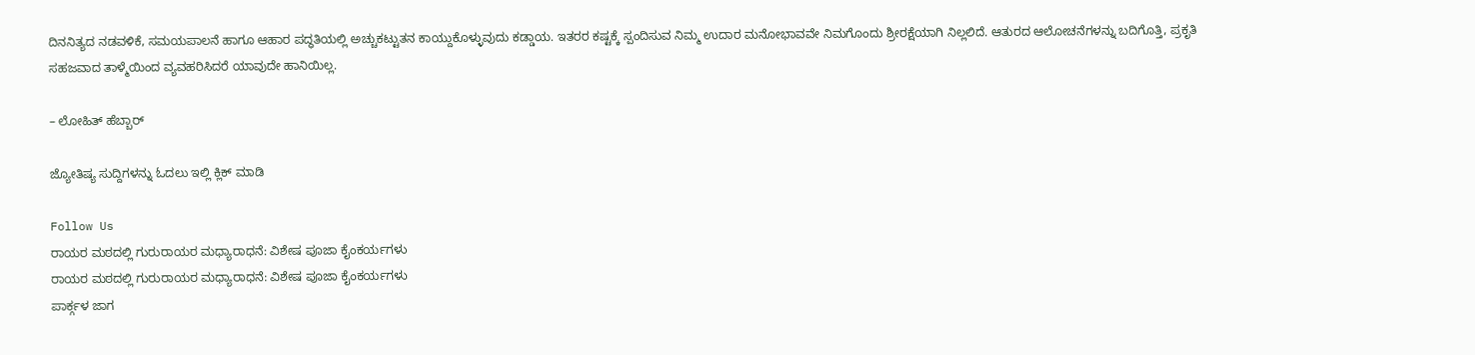ದಿನನಿತ್ಯದ ನಡವಳಿಕೆ, ಸಮಯಪಾಲನೆ ಹಾಗೂ ಆಹಾರ ಪದ್ಧತಿಯಲ್ಲಿ ಅಚ್ಚುಕಟ್ಟುತನ ಕಾಯ್ದುಕೊಳ್ಳುವುದು ಕಡ್ಡಾಯ. ಇತರರ ಕಷ್ಟಕ್ಕೆ ಸ್ಪಂದಿಸುವ ನಿಮ್ಮ ಉದಾರ ಮನೋಭಾವವೇ ನಿಮಗೊಂದು ಶ್ರೀರಕ್ಷೆಯಾಗಿ ನಿಲ್ಲಲಿದೆ. ಆತುರದ ಆಲೋಚನೆಗಳನ್ನು ಬದಿಗೊತ್ತಿ, ಪ್ರಕೃತಿ ಸಹಜವಾದ ತಾಳ್ಮೆಯಿಂದ ವ್ಯವಹರಿಸಿದರೆ ಯಾವುದೇ ಹಾನಿಯಿಲ್ಲ.

– ಲೋಹಿತ್ ಹೆಬ್ಬಾರ್

ಜ್ಯೋತಿಷ್ಯ ಸುದ್ದಿಗಳನ್ನು ಓದಲು ಇಲ್ಲಿ ಕ್ಲಿಕ್ ಮಾಡಿ

Follow Us
ರಾಯರ ಮಠದಲ್ಲಿ ಗುರುರಾಯರ ಮಧ್ಯಾರಾಧನೆ: ವಿಶೇಷ ಪೂಜಾ ಕೈಂಕರ್ಯಗಳು
ರಾಯರ ಮಠದಲ್ಲಿ ಗುರುರಾಯರ ಮಧ್ಯಾರಾಧನೆ: ವಿಶೇಷ ಪೂಜಾ ಕೈಂಕರ್ಯಗಳು
ಪಾರ್ಕ್ಗಳ ಜಾಗ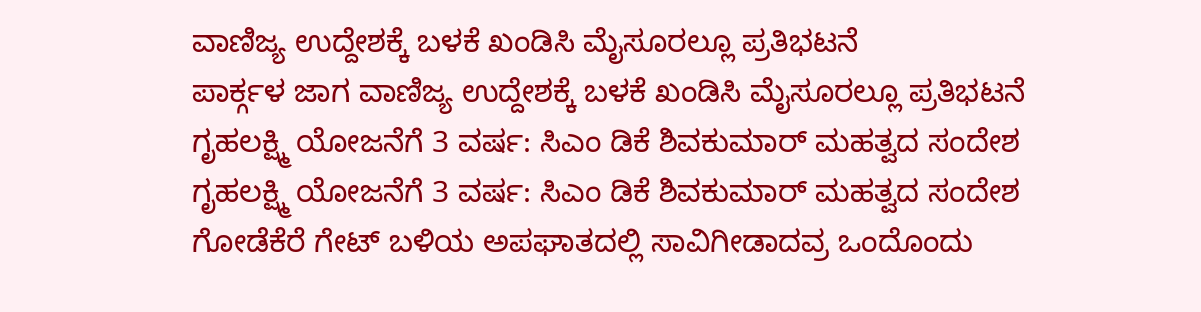ವಾಣಿಜ್ಯ ಉದ್ದೇಶಕ್ಕೆ ಬಳಕೆ ಖಂಡಿಸಿ ಮೈಸೂರಲ್ಲೂ ಪ್ರತಿಭಟನೆ
ಪಾರ್ಕ್ಗಳ ಜಾಗ ವಾಣಿಜ್ಯ ಉದ್ದೇಶಕ್ಕೆ ಬಳಕೆ ಖಂಡಿಸಿ ಮೈಸೂರಲ್ಲೂ ಪ್ರತಿಭಟನೆ
ಗೃಹಲಕ್ಷ್ಮಿ ಯೋಜನೆಗೆ 3 ವರ್ಷ: ಸಿಎಂ ಡಿಕೆ ಶಿವಕುಮಾರ್ ಮಹತ್ವದ ಸಂದೇಶ
ಗೃಹಲಕ್ಷ್ಮಿ ಯೋಜನೆಗೆ 3 ವರ್ಷ: ಸಿಎಂ ಡಿಕೆ ಶಿವಕುಮಾರ್ ಮಹತ್ವದ ಸಂದೇಶ
ಗೋಡೆಕೆರೆ ಗೇಟ್‌ ಬಳಿಯ ಅಪಘಾತದಲ್ಲಿ ಸಾವಿಗೀಡಾದವ್ರ ಒಂದೊಂದು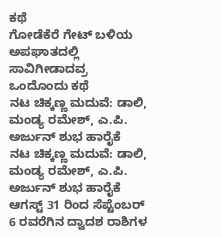ಕಥೆ
ಗೋಡೆಕೆರೆ ಗೇಟ್‌ ಬಳಿಯ ಅಪಘಾತದಲ್ಲಿ ಸಾವಿಗೀಡಾದವ್ರ ಒಂದೊಂದು ಕಥೆ
ನಟ ಚಿಕ್ಕಣ್ಣ ಮದುವೆ: ಡಾಲಿ, ಮಂಡ್ಯ ರಮೇಶ್, ಎ.ಪಿ. ಅರ್ಜುನ್ ಶುಭ ಹಾರೈಕೆ
ನಟ ಚಿಕ್ಕಣ್ಣ ಮದುವೆ: ಡಾಲಿ, ಮಂಡ್ಯ ರಮೇಶ್, ಎ.ಪಿ. ಅರ್ಜುನ್ ಶುಭ ಹಾರೈಕೆ
ಆಗಸ್ಟ್ 31 ರಿಂದ ಸೆಪ್ಟೆಂಬರ್ 6 ರವರೆಗಿನ ದ್ವಾದಶ ರಾಶಿಗಳ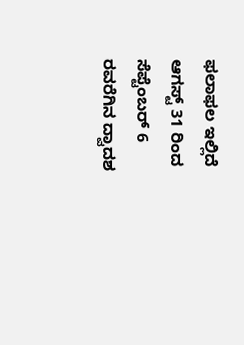ಫಲಾಫಲ ಇಲ್ಲಿದೆ
ಆಗಸ್ಟ್ 31 ರಿಂದ ಸೆಪ್ಟೆಂಬರ್ 6 ರವರೆಗಿನ ದ್ವಾದಶ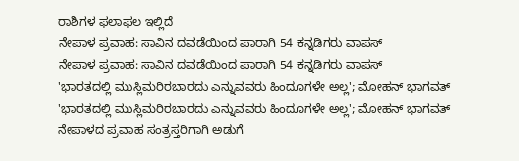ರಾಶಿಗಳ ಫಲಾಫಲ ಇಲ್ಲಿದೆ
ನೇಪಾಳ ಪ್ರವಾಹ: ಸಾವಿನ ದವಡೆಯಿಂದ ಪಾರಾಗಿ 54 ಕನ್ನಡಿಗರು ವಾಪಸ್
ನೇಪಾಳ ಪ್ರವಾಹ: ಸಾವಿನ ದವಡೆಯಿಂದ ಪಾರಾಗಿ 54 ಕನ್ನಡಿಗರು ವಾಪಸ್
'ಭಾರತದಲ್ಲಿ ಮುಸ್ಲಿಮರಿರಬಾರದು ಎನ್ನುವವರು ಹಿಂದೂಗಳೇ ಅಲ್ಲ'; ಮೋಹನ್ ಭಾಗವತ್
'ಭಾರತದಲ್ಲಿ ಮುಸ್ಲಿಮರಿರಬಾರದು ಎನ್ನುವವರು ಹಿಂದೂಗಳೇ ಅಲ್ಲ'; ಮೋಹನ್ ಭಾಗವತ್
ನೇಪಾಳದ ಪ್ರವಾಹ ಸಂತ್ರಸ್ತರಿಗಾಗಿ ಅಡುಗೆ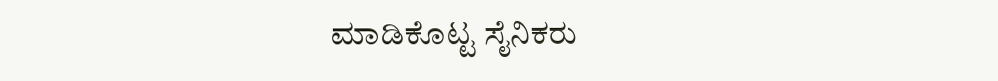ಮಾಡಿಕೊಟ್ಟ ಸೈನಿಕರು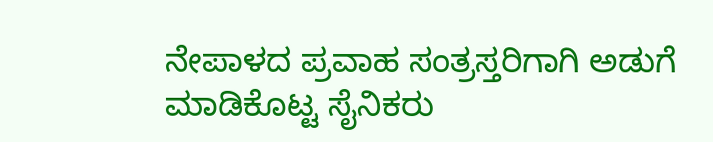ನೇಪಾಳದ ಪ್ರವಾಹ ಸಂತ್ರಸ್ತರಿಗಾಗಿ ಅಡುಗೆ ಮಾಡಿಕೊಟ್ಟ ಸೈನಿಕರು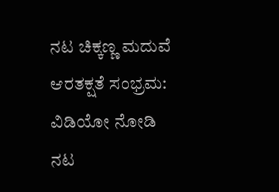ನಟ ಚಿಕ್ಕಣ್ಣ ಮದುವೆ ಆರತಕ್ಷತೆ ಸಂಭ್ರಮ: ವಿಡಿಯೋ ನೋಡಿ
ನಟ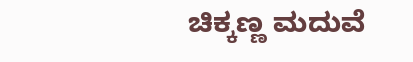ಚಿಕ್ಕಣ್ಣ ಮದುವೆ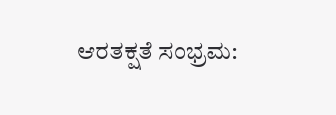ಆರತಕ್ಷತೆ ಸಂಭ್ರಮ: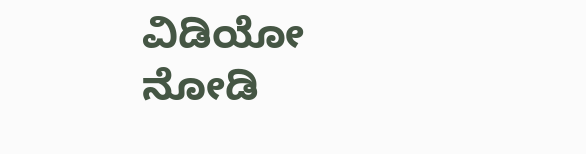ವಿಡಿಯೋ ನೋಡಿ